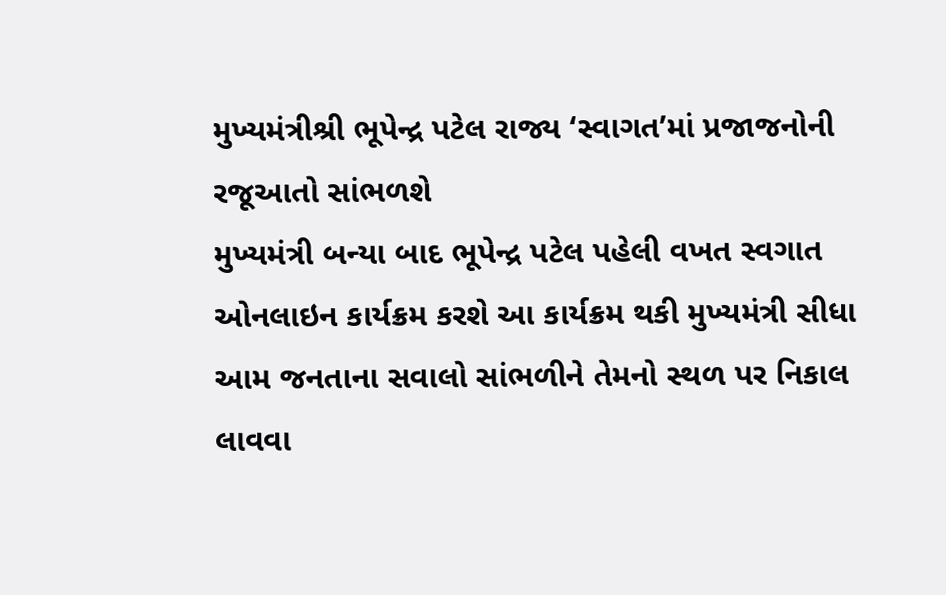મુખ્યમંત્રીશ્રી ભૂપેન્દ્ર પટેલ રાજ્ય ‘સ્વાગત’માં પ્રજાજનોની રજૂઆતો સાંભળશે
મુખ્યમંત્રી બન્યા બાદ ભૂપેન્દ્ર પટેલ પહેલી વખત સ્વગાત ઓનલાઇન કાર્યક્રમ કરશે આ કાર્યક્રમ થકી મુખ્યમંત્રી સીધા આમ જનતાના સવાલો સાંભળીને તેમનો સ્થળ પર નિકાલ લાવવા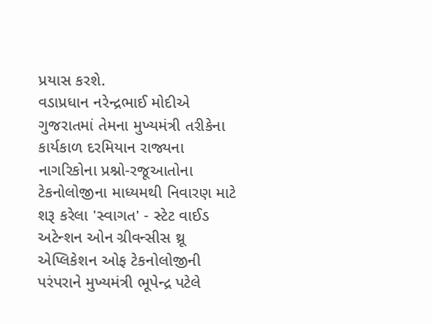પ્રયાસ કરશે.
વડાપ્રધાન નરેન્દ્રભાઈ મોદીએ ગુજરાતમાં તેમના મુખ્યમંત્રી તરીકેના કાર્યકાળ દરમિયાન રાજ્યના નાગરિકોના પ્રશ્નો-રજૂઆતોના ટેકનોલોજીના માધ્યમથી નિવારણ માટે શરૂ કરેલા 'સ્વાગત' - સ્ટેટ વાઈડ અટેન્શન ઓન ગ્રીવન્સીસ થ્રૂ એપ્લિકેશન ઓફ ટેકનોલોજીની પરંપરાને મુખ્યમંત્રી ભૂપેન્દ્ર પટેલે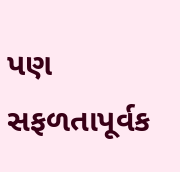પણ સફળતાપૂર્વક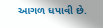આગળ ધપાવી છે.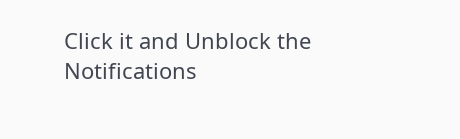Click it and Unblock the Notifications